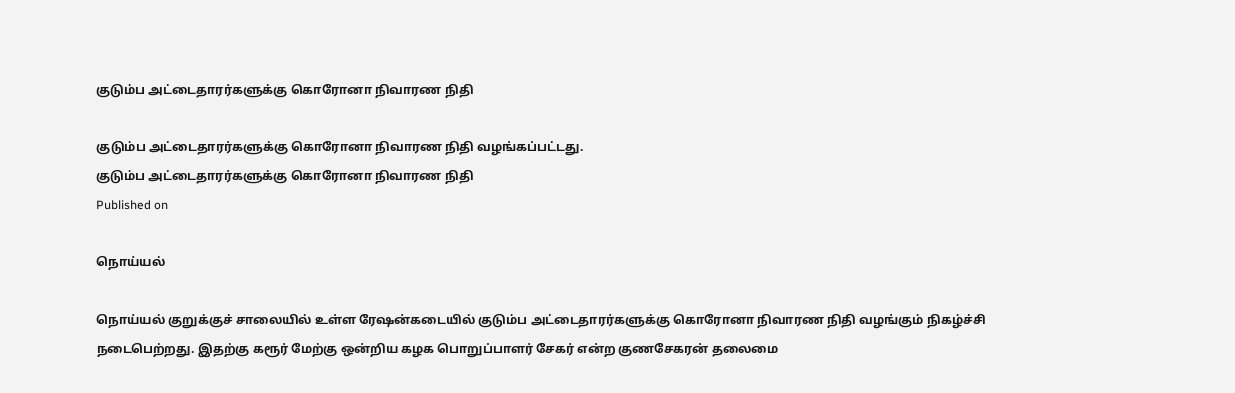குடும்ப அட்டைதாரர்களுக்கு கொரோனா நிவாரண நிதி

குடும்ப அட்டைதாரர்களுக்கு கொரோனா நிவாரண நிதி வழங்கப்பட்டது.
குடும்ப அட்டைதாரர்களுக்கு கொரோனா நிவாரண நிதி
Published on

நொய்யல்

நொய்யல் குறுக்குச் சாலையில் உள்ள ரேஷன்கடையில் குடும்ப அட்டைதாரர்களுக்கு கொரோனா நிவாரண நிதி வழங்கும் நிகழ்ச்சி நடைபெற்றது. இதற்கு கரூர் மேற்கு ஒன்றிய கழக பொறுப்பாளர் சேகர் என்ற குணசேகரன் தலைமை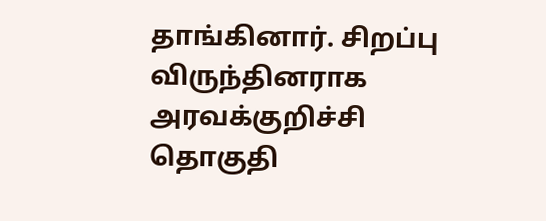தாங்கினார். சிறப்பு விருந்தினராக அரவக்குறிச்சி தொகுதி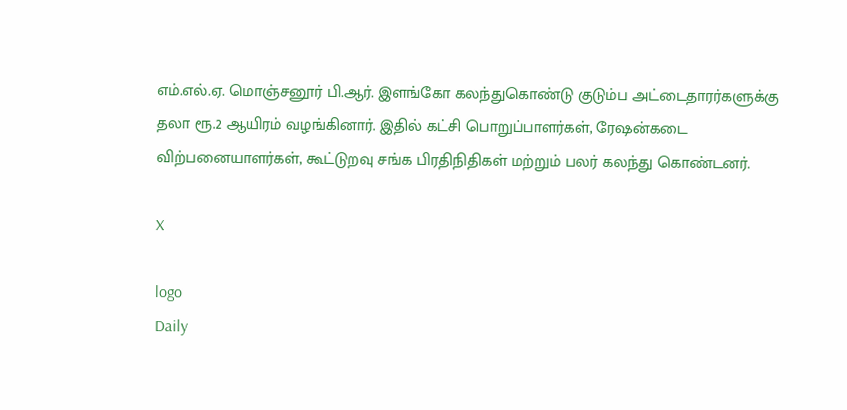எம்.எல்.ஏ. மொஞ்சனூர் பி.ஆர். இளங்கோ கலந்துகொண்டு குடும்ப அட்டைதாரர்களுக்கு தலா ரூ.2 ஆயிரம் வழங்கினார். இதில் கட்சி பொறுப்பாளர்கள், ரேஷன்கடை விற்பனையாளர்கள், கூட்டுறவு சங்க பிரதிநிதிகள் மற்றும் பலர் கலந்து கொண்டனர்.

X

logo
Daily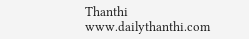Thanthi
www.dailythanthi.com